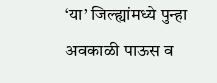‘या’ जिल्ह्यांमध्ये पुन्हा अवकाळी पाऊस व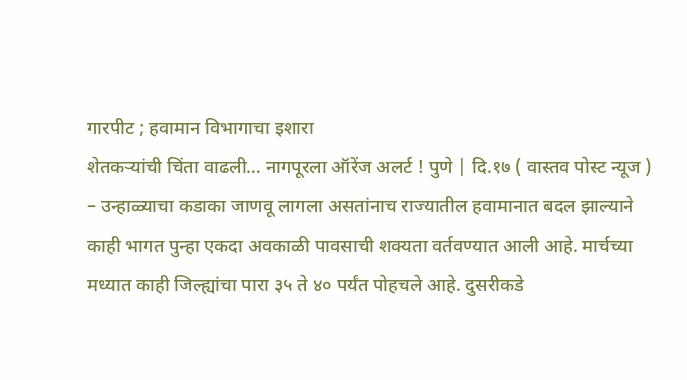गारपीट ; हवामान विभागाचा इशारा
शेतकऱ्यांची चिंता वाढली… नागपूरला ऑरेंज अलर्ट ! पुणे | दि.१७ ( वास्तव पोस्ट न्यूज ) – उन्हाळ्याचा कडाका जाणवू लागला असतांनाच राज्यातील हवामानात बदल झाल्याने काही भागत पुन्हा एकदा अवकाळी पावसाची शक्यता वर्तवण्यात आली आहे. मार्चच्या मध्यात काही जिल्ह्यांचा पारा ३५ ते ४० पर्यंत पोहचले आहे. दुसरीकडे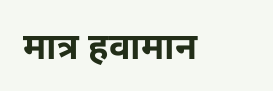मात्र हवामान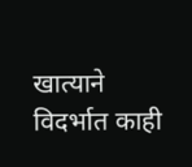खात्याने विदर्भात काही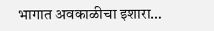भागात अवकाळीचा इशारा…